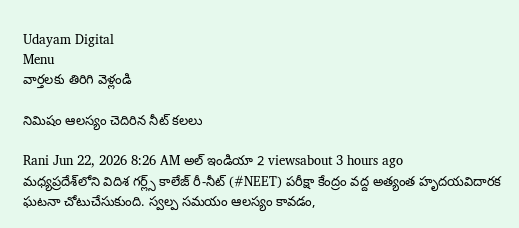Udayam Digital
Menu
వార్తలకు తిరిగి వెళ్లండి

నిమిషం ఆలస్యం చెదిరిన నీట్ కలలు

Rani Jun 22, 2026 8:26 AM అల్ ఇండియా 2 viewsabout 3 hours ago
మధ్యప్రదేశ్‌లోని విదిశ గర్ల్స్ కాలేజ్ రీ-నీట్ (#NEET) పరీక్షా కేంద్రం వద్ద అత్యంత హృదయవిదారక ఘటనా చోటుచేసుకుంది. స్వల్ప సమయం ఆలస్యం కావడం,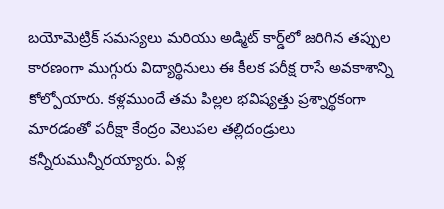బయోమెట్రిక్ సమస్యలు మరియు అడ్మిట్ కార్డ్‌లో జరిగిన తప్పుల కారణంగా ముగ్గురు విద్యార్థినులు ఈ కీలక పరీక్ష రాసే అవకాశాన్ని కోల్పోయారు. కళ్లముందే తమ పిల్లల భవిష్యత్తు ప్రశ్నార్థకంగా మారడంతో పరీక్షా కేంద్రం వెలుపల తల్లిదండ్రులు కన్నీరుమున్నీరయ్యారు. ఏళ్ల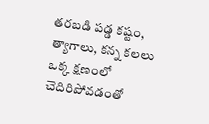తరబడి పడ్డ కష్టం, త్యాగాలు, కన్న కలలు ఒక్క క్షణంలో చెదిరిపోవడంతో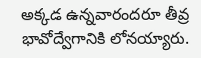అక్కడ ఉన్నవారందరూ తీవ్ర భావోద్వేగానికి లోనయ్యారు.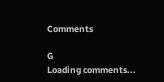Comments

G
Loading comments...